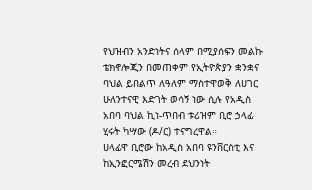የህዝብን አንድነትና ሰላም በሚያሰፍን መልኩ ቴክኖሎጂን በመጠቀም የኢትዮጵያን ቋንቋና ባህል ይበልጥ ለዓለም ማስተዋወቅ ለሀገር ሁለንተናዊ እድገት ወሳኝ ነው ሲሉ የአዲስ አበባ ባህል ኪነ-ጥበብ ቱሪዝም ቢሮ ኃላፊ ሂሩት ካሣው (ዶ/ር) ተናግረዋል።
ሀላፊዋ ቢሮው ከአዲስ አበባ ዩንቨርስቲ እና ከኢንፎርሜሽን መረብ ደህንነት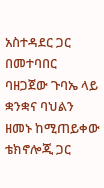አስተዳደር ጋር በመተባበር ባዘጋጀው ጉባኤ ላይ ቋንቋና ባህልን ዘመኑ ከሚጠይቀው ቴክኖሎጂ ጋር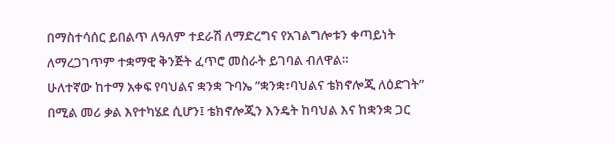በማስተሳሰር ይበልጥ ለዓለም ተደራሽ ለማድረግና የአገልግሎቱን ቀጣይነት ለማረጋገጥም ተቋማዊ ቅንጅት ፈጥሮ መስራት ይገባል ብለዋል።
ሁለተኛው ከተማ አቀፍ የባህልና ቋንቋ ጉባኤ ”ቋንቋ፣ባህልና ቴክኖሎጂ ለዕድገት” በሚል መሪ ቃል እየተካሄደ ሲሆን፤ ቴክኖሎጂን እንዴት ከባህል እና ከቋንቋ ጋር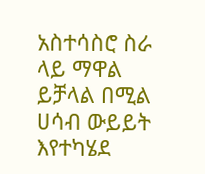አስተሳስሮ ስራ ላይ ማዋል ይቻላል በሚል ሀሳብ ውይይት እየተካሄደ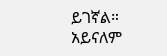ይገኛል።
አይናለም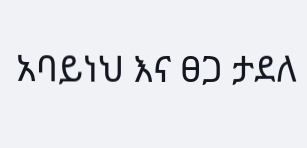አባይነህ እና ፀጋ ታደለ